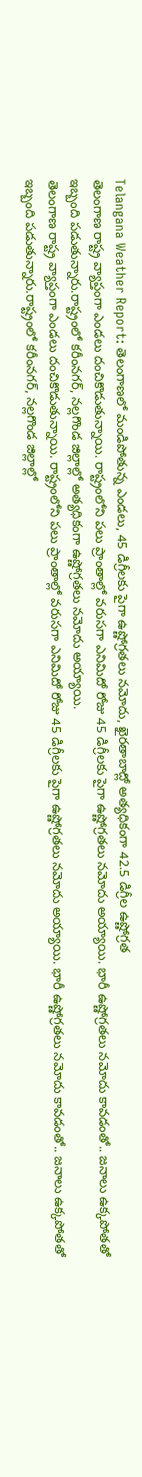Telangana Weather Report: తెలంగాణలో మండిపోతున్న ఎండలు, 45 డిగ్రీలకు పైగా ఉష్ణోగ్రతలు నమోదు, ఖైరతాబాద్లో అత్యధికంగా 42.5 డిగ్రీల ఉష్ణోగ్రత
తెలంగాణ రాష్ట్ర వ్యాప్తంగా ఎండలు దంచికొడుతున్నాయి. రాష్ట్రంలోని పలు ప్రాంతాల్లో వరుసగా ఎనిమిదో రోజు 45 డిగ్రీలకు పైగా ఉష్ణోగ్రతలు నమోదు అయ్యాయి. భారీ ఉష్ణోగ్రతలు నమోదు కావడంతో.. జనాలు ఉక్కపోతతో ఇబ్బంది పడుతున్నారు.రాష్ట్రంలో కరీంనగర్, నల్లగొండ జిల్లాల్లో అత్యధికంగా ఉష్ణోగ్రతలు నమోదు అయ్యాయి.
తెలంగాణ రాష్ట్ర వ్యాప్తంగా ఎండలు దంచికొడుతున్నాయి. రాష్ట్రంలోని పలు ప్రాంతాల్లో వరుసగా ఎనిమిదో రోజు 45 డిగ్రీలకు పైగా ఉష్ణోగ్రతలు నమోదు అయ్యాయి. భారీ ఉష్ణోగ్రతలు నమోదు కావడంతో.. జనాలు ఉక్కపోతతో ఇబ్బంది పడుతున్నారు.రాష్ట్రంలో కరీంనగర్, నల్లగొండ జిల్లాల్లో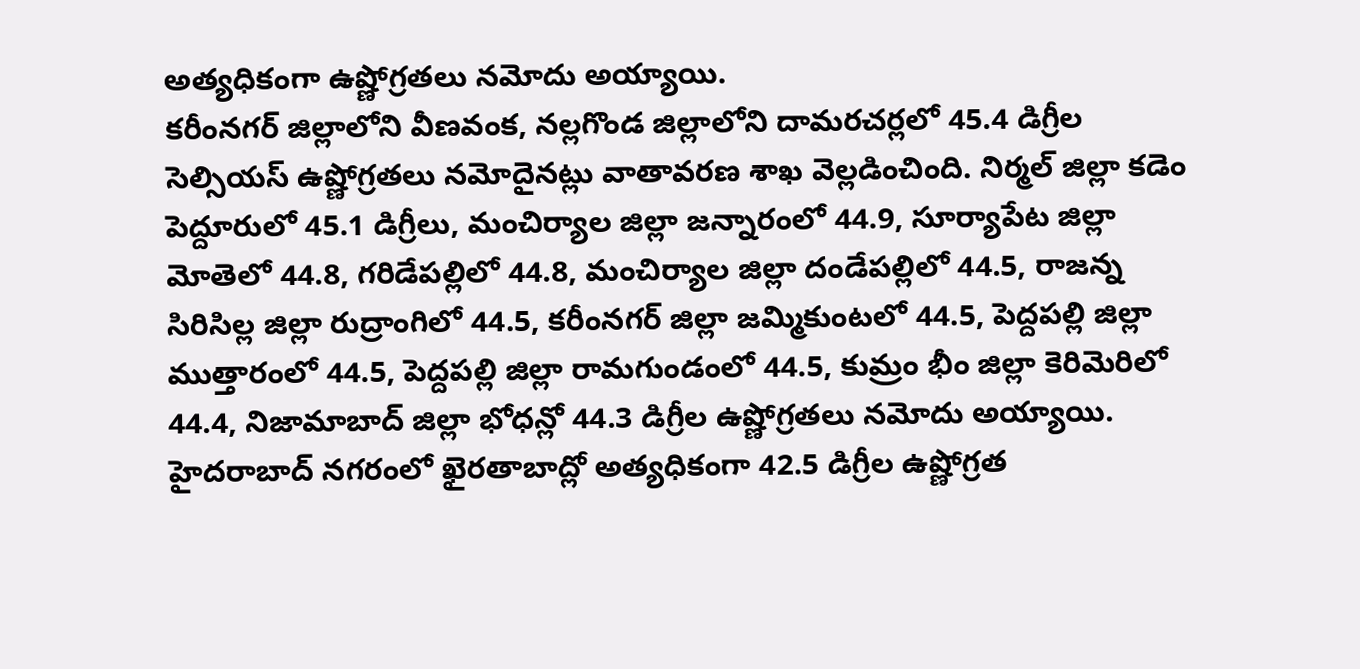అత్యధికంగా ఉష్ణోగ్రతలు నమోదు అయ్యాయి.
కరీంనగర్ జిల్లాలోని వీణవంక, నల్లగొండ జిల్లాలోని దామరచర్లలో 45.4 డిగ్రీల సెల్సియస్ ఉష్ణోగ్రతలు నమోదైనట్లు వాతావరణ శాఖ వెల్లడించింది. నిర్మల్ జిల్లా కడెం పెద్దూరులో 45.1 డిగ్రీలు, మంచిర్యాల జిల్లా జన్నారంలో 44.9, సూర్యాపేట జిల్లా మోతెలో 44.8, గరిడేపల్లిలో 44.8, మంచిర్యాల జిల్లా దండేపల్లిలో 44.5, రాజన్న సిరిసిల్ల జిల్లా రుద్రాంగిలో 44.5, కరీంనగర్ జిల్లా జమ్మికుంటలో 44.5, పెద్దపల్లి జిల్లా ముత్తారంలో 44.5, పెద్దపల్లి జిల్లా రామగుండంలో 44.5, కుమ్రం భీం జిల్లా కెరిమెరిలో 44.4, నిజామాబాద్ జిల్లా భోధన్లో 44.3 డిగ్రీల ఉష్ణోగ్రతలు నమోదు అయ్యాయి.
హైదరాబాద్ నగరంలో ఖైరతాబాద్లో అత్యధికంగా 42.5 డిగ్రీల ఉష్ణోగ్రత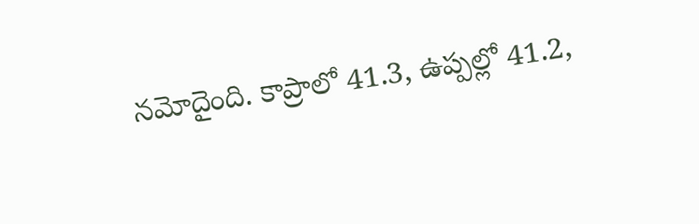నమోదైంది. కాప్రాలో 41.3, ఉప్పల్లో 41.2,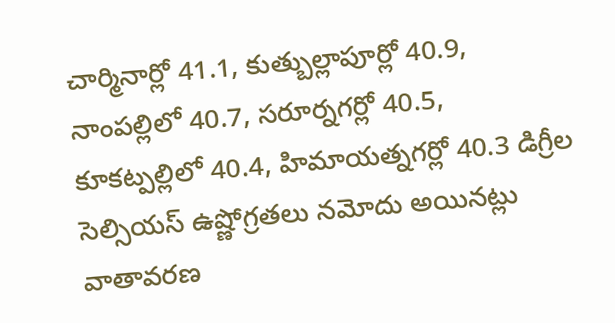చార్మినార్లో 41.1, కుత్బుల్లాపూర్లో 40.9, నాంపల్లిలో 40.7, సరూర్నగర్లో 40.5, కూకట్పల్లిలో 40.4, హిమాయత్నగర్లో 40.3 డిగ్రీల సెల్సియస్ ఉష్ణోగ్రతలు నమోదు అయినట్లు వాతావరణ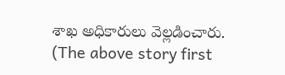శాఖ అధికారులు వెల్లడించారు.
(The above story first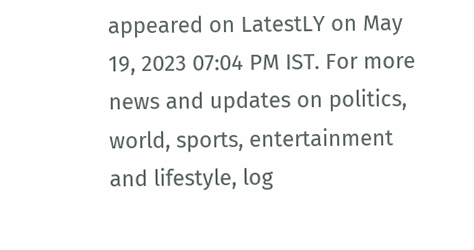appeared on LatestLY on May 19, 2023 07:04 PM IST. For more news and updates on politics, world, sports, entertainment and lifestyle, log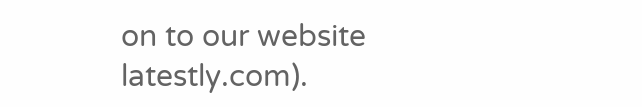on to our website latestly.com).